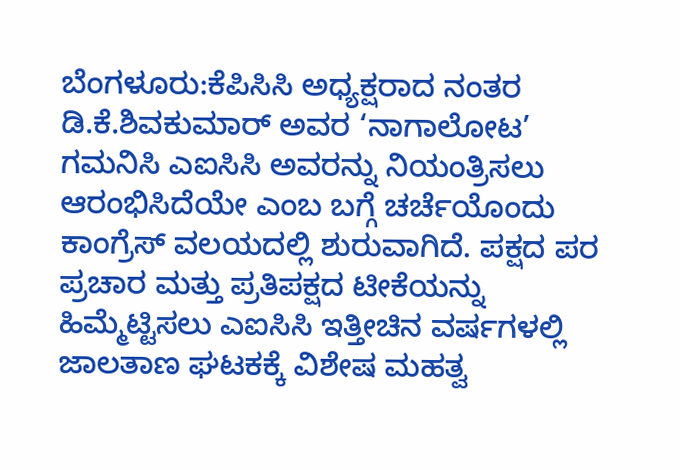ಬೆಂಗಳೂರು:ಕೆಪಿಸಿಸಿ ಅಧ್ಯಕ್ಷರಾದ ನಂತರ ಡಿ.ಕೆ.ಶಿವಕುಮಾರ್ ಅವರ ‘ನಾಗಾಲೋಟ’ ಗಮನಿಸಿ ಎಐಸಿಸಿ ಅವರನ್ನು ನಿಯಂತ್ರಿಸಲು ಆರಂಭಿಸಿದೆಯೇ ಎಂಬ ಬಗ್ಗೆ ಚರ್ಚೆಯೊಂದು ಕಾಂಗ್ರೆಸ್ ವಲಯದಲ್ಲಿ ಶುರುವಾಗಿದೆ. ಪಕ್ಷದ ಪರ ಪ್ರಚಾರ ಮತ್ತು ಪ್ರತಿಪಕ್ಷದ ಟೀಕೆಯನ್ನು ಹಿಮ್ಮೆಟ್ಟಿಸಲು ಎಐಸಿಸಿ ಇತ್ತೀಚಿನ ವರ್ಷಗಳಲ್ಲಿ ಜಾಲತಾಣ ಘಟಕಕ್ಕೆ ವಿಶೇಷ ಮಹತ್ವ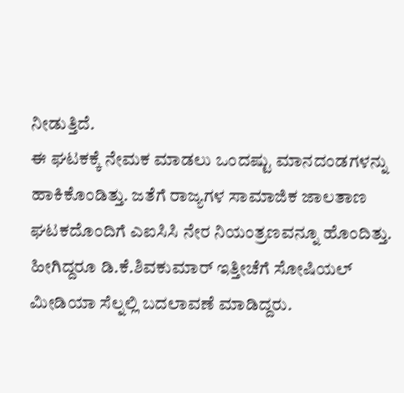ನೀಡುತ್ತಿದೆ.
ಈ ಘಟಕಕ್ಕೆ ನೇಮಕ ಮಾಡಲು ಒಂದಷ್ಟು ಮಾನದಂಡಗಳನ್ನು ಹಾಕಿಕೊಂಡಿತ್ತು. ಜತೆಗೆ ರಾಜ್ಯಗಳ ಸಾಮಾಜಿಕ ಜಾಲತಾಣ ಘಟಕದೊಂದಿಗೆ ಎಐಸಿಸಿ ನೇರ ನಿಯಂತ್ರಣವನ್ನೂ ಹೊಂದಿತ್ತು. ಹೀಗಿದ್ದರೂ ಡಿ.ಕೆ.ಶಿವಕುಮಾರ್ ಇತ್ತೀಚೆಗೆ ಸೋಷಿಯಲ್ ಮೀಡಿಯಾ ಸೆಲ್ನಲ್ಲಿ ಬದಲಾವಣೆ ಮಾಡಿದ್ದರು.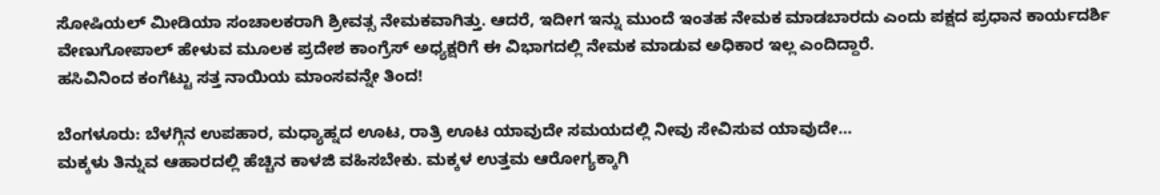ಸೋಷಿಯಲ್ ಮೀಡಿಯಾ ಸಂಚಾಲಕರಾಗಿ ಶ್ರೀವತ್ಸ ನೇಮಕವಾಗಿತ್ತು. ಆದರೆ, ಇದೀಗ ಇನ್ನು ಮುಂದೆ ಇಂತಹ ನೇಮಕ ಮಾಡಬಾರದು ಎಂದು ಪಕ್ಷದ ಪ್ರಧಾನ ಕಾರ್ಯದರ್ಶಿ ವೇಣುಗೋಪಾಲ್ ಹೇಳುವ ಮೂಲಕ ಪ್ರದೇಶ ಕಾಂಗ್ರೆಸ್ ಅಧ್ಯಕ್ಷರಿಗೆ ಈ ವಿಭಾಗದಲ್ಲಿ ನೇಮಕ ಮಾಡುವ ಅಧಿಕಾರ ಇಲ್ಲ ಎಂದಿದ್ದಾರೆ.
ಹಸಿವಿನಿಂದ ಕಂಗೆಟ್ಟು ಸತ್ತ ನಾಯಿಯ ಮಾಂಸವನ್ನೇ ತಿಂದ!

ಬೆಂಗಳೂರು: ಬೆಳಗ್ಗಿನ ಉಪಹಾರ, ಮಧ್ಯಾಹ್ನದ ಊಟ, ರಾತ್ರಿ ಊಟ ಯಾವುದೇ ಸಮಯದಲ್ಲಿ ನೀವು ಸೇವಿಸುವ ಯಾವುದೇ…
ಮಕ್ಕಳು ತಿನ್ನುವ ಆಹಾರದಲ್ಲಿ ಹೆಚ್ಚಿನ ಕಾಳಜಿ ವಹಿಸಬೇಕು. ಮಕ್ಕಳ ಉತ್ತಮ ಆರೋಗ್ಯಕ್ಕಾಗಿ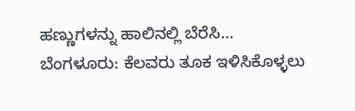ಹಣ್ಣುಗಳನ್ನು ಹಾಲಿನಲ್ಲಿ ಬೆರೆಸಿ…
ಬೆಂಗಳೂರು: ಕೆಲವರು ತೂಕ ಇಳಿಸಿಕೊಳ್ಳಲು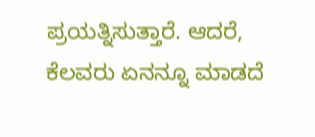ಪ್ರಯತ್ನಿಸುತ್ತಾರೆ. ಆದರೆ, ಕೆಲವರು ಏನನ್ನೂ ಮಾಡದೆ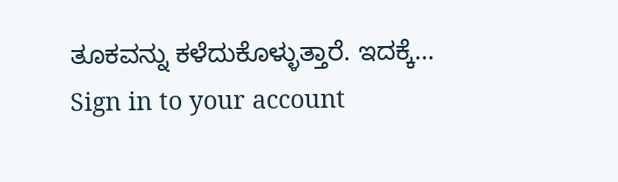ತೂಕವನ್ನು ಕಳೆದುಕೊಳ್ಳುತ್ತಾರೆ. ಇದಕ್ಕೆ…
Sign in to your account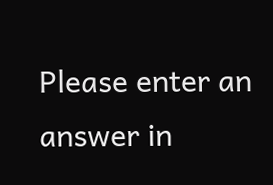Please enter an answer in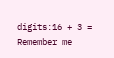digits:16 + 3 =
Remember me